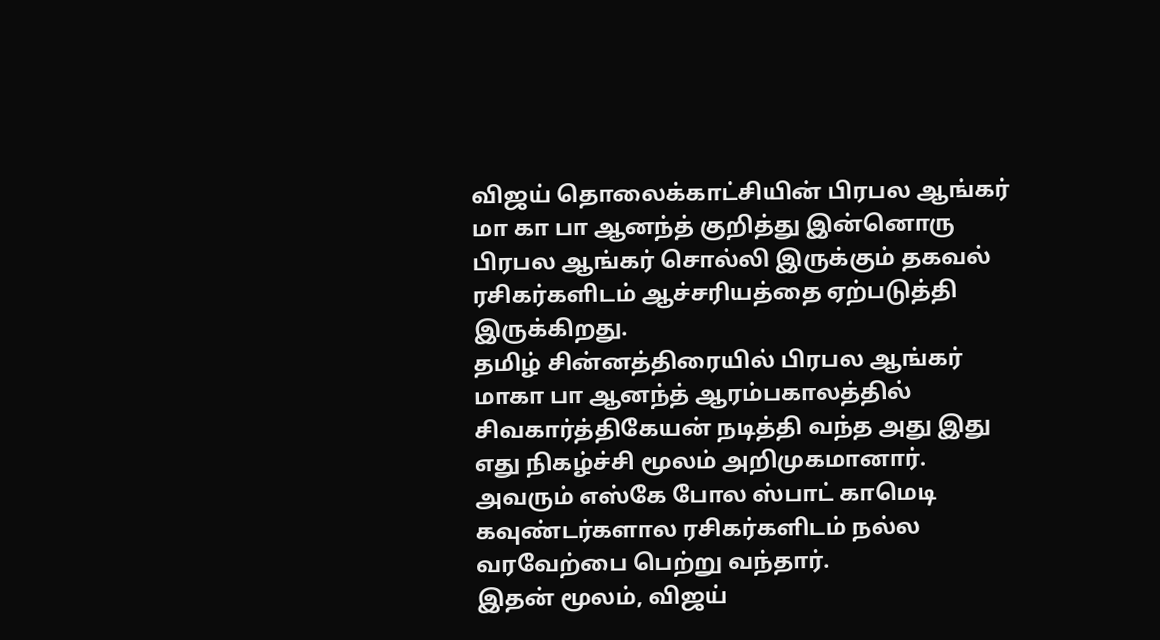விஜய் தொலைக்காட்சியின் பிரபல ஆங்கர் மா கா பா ஆனந்த் குறித்து இன்னொரு பிரபல ஆங்கர் சொல்லி இருக்கும் தகவல் ரசிகர்களிடம் ஆச்சரியத்தை ஏற்படுத்தி இருக்கிறது.
தமிழ் சின்னத்திரையில் பிரபல ஆங்கர் மாகா பா ஆனந்த் ஆரம்பகாலத்தில் சிவகார்த்திகேயன் நடித்தி வந்த அது இது எது நிகழ்ச்சி மூலம் அறிமுகமானார். அவரும் எஸ்கே போல ஸ்பாட் காமெடி கவுண்டர்களால ரசிகர்களிடம் நல்ல வரவேற்பை பெற்று வந்தார்.
இதன் மூலம், விஜய்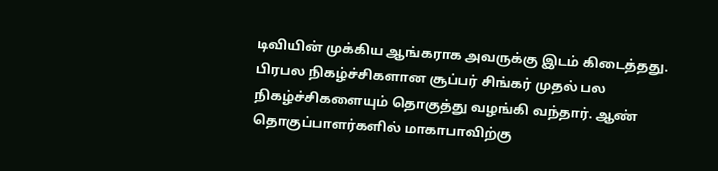டிவியின் முக்கிய ஆங்கராக அவருக்கு இடம் கிடைத்தது. பிரபல நிகழ்ச்சிகளான சூப்பர் சிங்கர் முதல் பல நிகழ்ச்சிகளையும் தொகுத்து வழங்கி வந்தார். ஆண் தொகுப்பாளர்களில் மாகாபாவிற்கு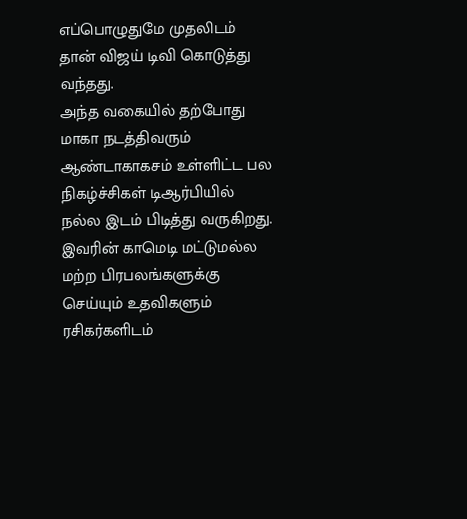எப்பொழுதுமே முதலிடம் தான் விஜய் டிவி கொடுத்து வந்தது.
அந்த வகையில் தற்போது மாகா நடத்திவரும் ஆண்டாகாகசம் உள்ளிட்ட பல நிகழ்ச்சிகள் டிஆர்பியில் நல்ல இடம் பிடித்து வருகிறது. இவரின் காமெடி மட்டுமல்ல மற்ற பிரபலங்களுக்கு செய்யும் உதவிகளும் ரசிகர்களிடம்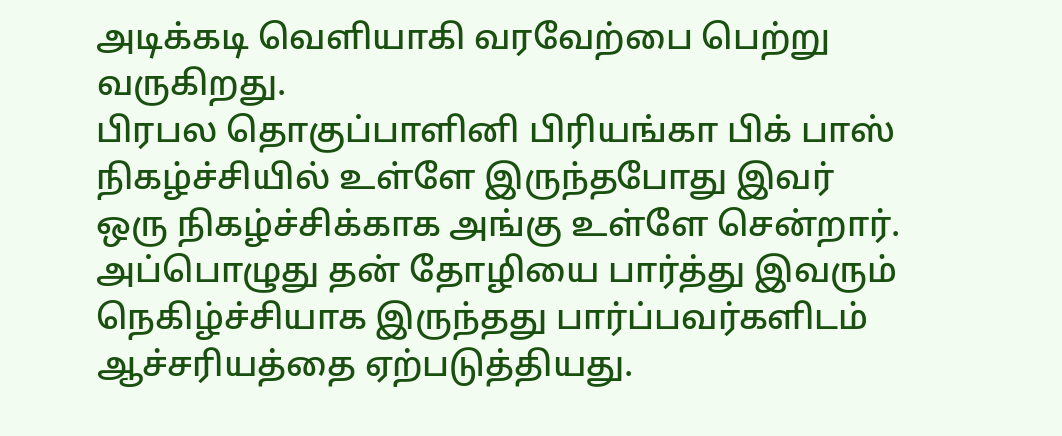அடிக்கடி வெளியாகி வரவேற்பை பெற்று வருகிறது.
பிரபல தொகுப்பாளினி பிரியங்கா பிக் பாஸ் நிகழ்ச்சியில் உள்ளே இருந்தபோது இவர் ஒரு நிகழ்ச்சிக்காக அங்கு உள்ளே சென்றார். அப்பொழுது தன் தோழியை பார்த்து இவரும் நெகிழ்ச்சியாக இருந்தது பார்ப்பவர்களிடம் ஆச்சரியத்தை ஏற்படுத்தியது.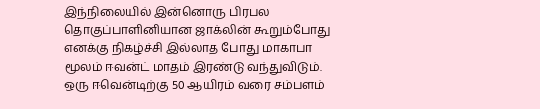இந்நிலையில் இன்னொரு பிரபல தொகுப்பாளினியான ஜாக்லின் கூறும்போது எனக்கு நிகழ்ச்சி இல்லாத போது மாகாபா மூலம் ஈவன்ட் மாதம் இரண்டு வந்துவிடும். ஒரு ஈவென்டிற்கு 50 ஆயிரம் வரை சம்பளம்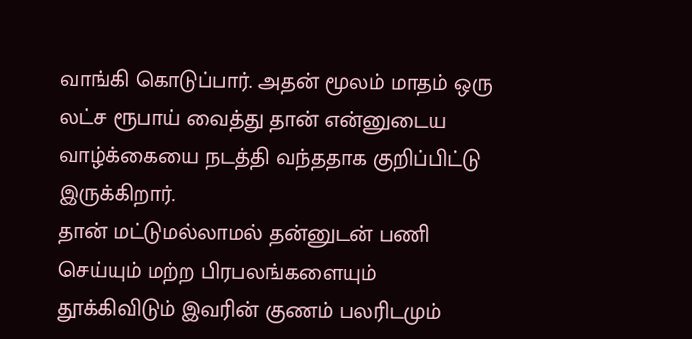வாங்கி கொடுப்பார். அதன் மூலம் மாதம் ஒரு லட்ச ரூபாய் வைத்து தான் என்னுடைய வாழ்க்கையை நடத்தி வந்ததாக குறிப்பிட்டு இருக்கிறார்.
தான் மட்டுமல்லாமல் தன்னுடன் பணி செய்யும் மற்ற பிரபலங்களையும் தூக்கிவிடும் இவரின் குணம் பலரிடமும்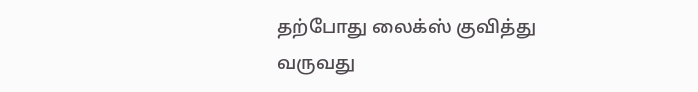தற்போது லைக்ஸ் குவித்து வருவது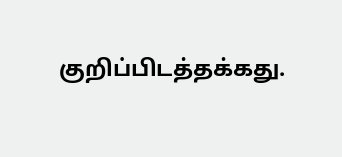குறிப்பிடத்தக்கது.